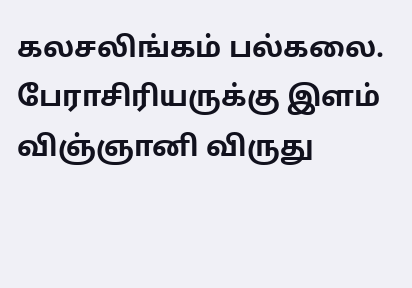கலசலிங்கம் பல்கலை. பேராசிரியருக்கு இளம் விஞ்ஞானி விருது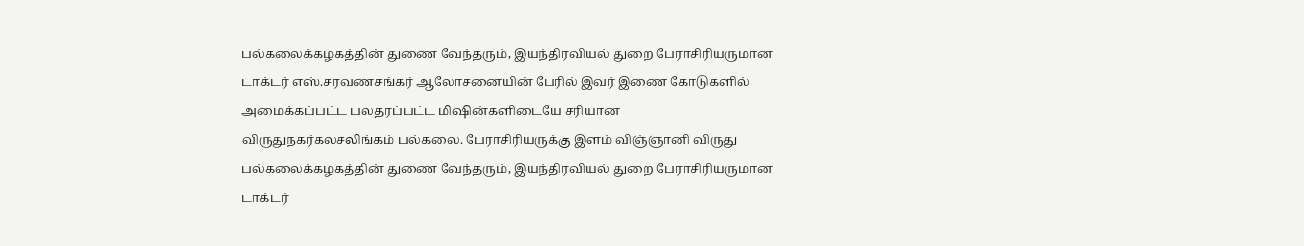பல்கலைக்கழகத்தின் துணை வேந்தரும், இயந்திரவியல் துறை பேராசிரியருமான டாக்டர் எஸ்.சரவணசங்கர் ஆலோசனையின் பேரில் இவர் இணை கோடுகளில் அமைக்கப்பட்ட பலதரப்பட்ட மிஷின்களிடையே சரியான
விருதுநகர்கலசலிங்கம் பல்கலை. பேராசிரியருக்கு இளம் விஞ்ஞானி விருது
பல்கலைக்கழகத்தின் துணை வேந்தரும், இயந்திரவியல் துறை பேராசிரியருமான டாக்டர்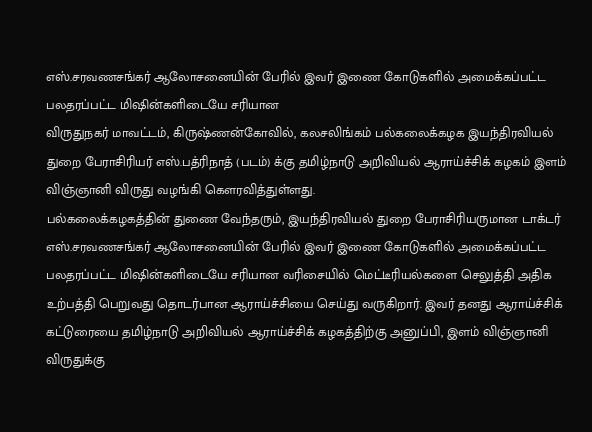எஸ்.சரவணசங்கர் ஆலோசனையின் பேரில் இவர் இணை கோடுகளில் அமைக்கப்பட்ட பலதரப்பட்ட மிஷின்களிடையே சரியான
விருதுநகர் மாவட்டம், கிருஷ்ணன்கோவில், கலசலிங்கம் பல்கலைக்கழக இயந்திரவியல் துறை பேராசிரியர் எஸ்.பத்ரிநாத் (படம்) க்கு தமிழ்நாடு அறிவியல் ஆராய்ச்சிக் கழகம் இளம் விஞ்ஞானி விருது வழங்கி கௌரவித்துள்ளது.
பல்கலைக்கழகத்தின் துணை வேந்தரும், இயந்திரவியல் துறை பேராசிரியருமான டாக்டர் எஸ்.சரவணசங்கர் ஆலோசனையின் பேரில் இவர் இணை கோடுகளில் அமைக்கப்பட்ட பலதரப்பட்ட மிஷின்களிடையே சரியான வரிசையில் மெட்டீரியல்களை செலுத்தி அதிக உற்பத்தி பெறுவது தொடர்பான ஆராய்ச்சியை செய்து வருகிறார். இவர் தனது ஆராய்ச்சிக் கட்டுரையை தமிழ்நாடு அறிவியல் ஆராய்ச்சிக் கழகத்திற்கு அனுப்பி, இளம் விஞ்ஞானி விருதுக்கு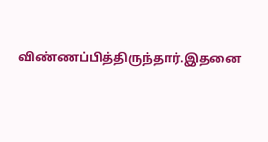விண்ணப்பித்திருந்தார்.இதனை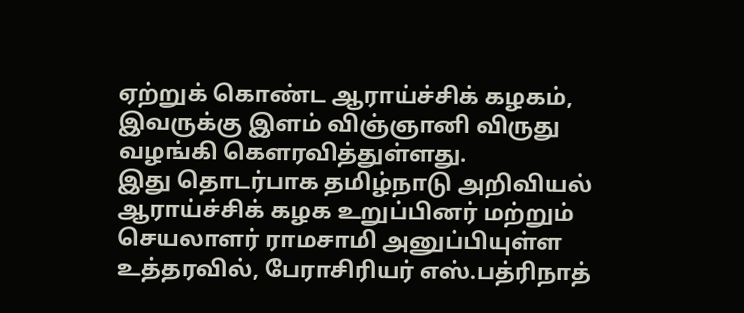ஏற்றுக் கொண்ட ஆராய்ச்சிக் கழகம், இவருக்கு இளம் விஞ்ஞானி விருது வழங்கி கௌரவித்துள்ளது.
இது தொடர்பாக தமிழ்நாடு அறிவியல் ஆராய்ச்சிக் கழக உறுப்பினர் மற்றும் செயலாளர் ராமசாமி அனுப்பியுள்ள உத்தரவில், பேராசிரியர் எஸ்.பத்ரிநாத்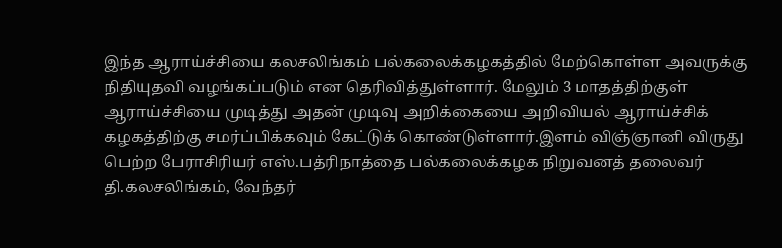இந்த ஆராய்ச்சியை கலசலிங்கம் பல்கலைக்கழகத்தில் மேற்கொள்ள அவருக்கு நிதியுதவி வழங்கப்படும் என தெரிவித்துள்ளார். மேலும் 3 மாதத்திற்குள் ஆராய்ச்சியை முடித்து அதன் முடிவு அறிக்கையை அறிவியல் ஆராய்ச்சிக் கழகத்திற்கு சமர்ப்பிக்கவும் கேட்டுக் கொண்டுள்ளார்.இளம் விஞ்ஞானி விருது பெற்ற பேராசிரியர் எஸ்.பத்ரிநாத்தை பல்கலைக்கழக நிறுவனத் தலைவர் தி.கலசலிங்கம், வேந்தர்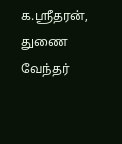க.ஸ்ரீதரன், துணை வேந்தர்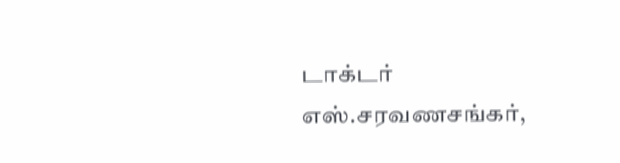டாக்டர் எஸ்.சரவணசங்கர்,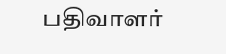பதிவாளர்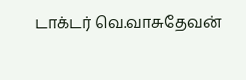டாக்டர் வெ.வாசுதேவன்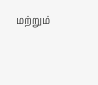மற்றும்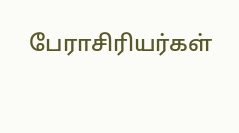பேராசிரியர்கள்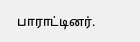பாராட்டினர்.